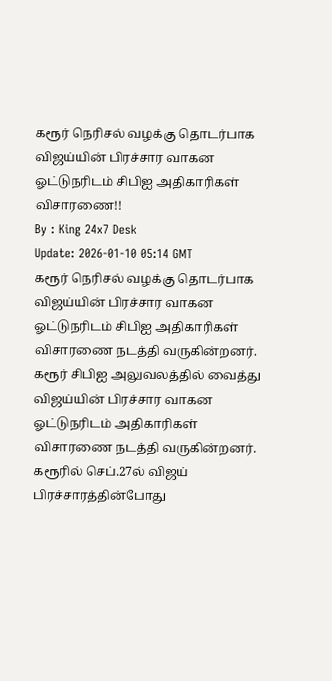கரூர் நெரிசல் வழக்கு தொடர்பாக விஜய்யின் பிரச்சார வாகன ஓட்டுநரிடம் சிபிஐ அதிகாரிகள் விசாரணை!!
By : King 24x7 Desk
Update: 2026-01-10 05:14 GMT
கரூர் நெரிசல் வழக்கு தொடர்பாக விஜய்யின் பிரச்சார வாகன ஓட்டுநரிடம் சிபிஐ அதிகாரிகள் விசாரணை நடத்தி வருகின்றனர். கரூர் சிபிஐ அலுவலத்தில் வைத்து விஜய்யின் பிரச்சார வாகன ஓட்டுநரிடம் அதிகாரிகள் விசாரணை நடத்தி வருகின்றனர். கரூரில் செப்.27ல் விஜய் பிரச்சாரத்தின்போது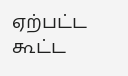ஏற்பட்ட கூட்ட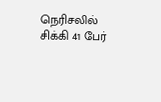நெரிசலில் சிக்கி 41 பேர்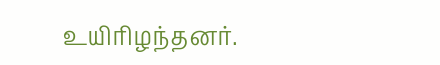உயிரிழந்தனர்.